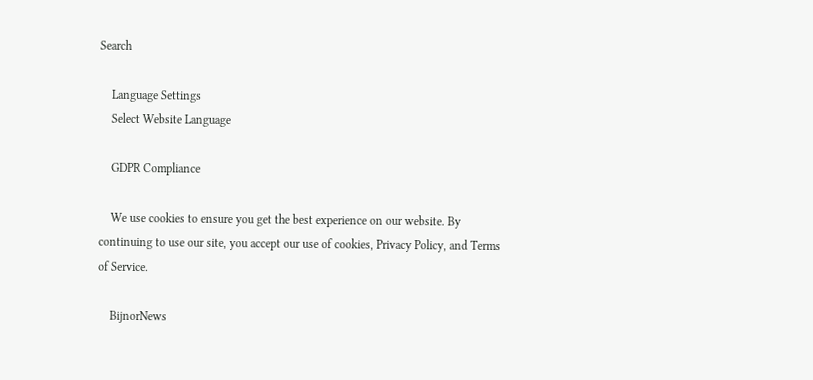Search

    Language Settings
    Select Website Language

    GDPR Compliance

    We use cookies to ensure you get the best experience on our website. By continuing to use our site, you accept our use of cookies, Privacy Policy, and Terms of Service.

    BijnorNews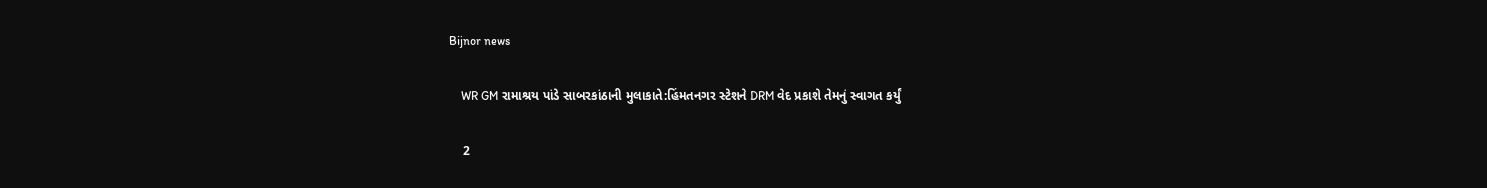Bijnor news

    WR GM રામાશ્રય પાંડે સાબરકાંઠાની મુલાકાતે:હિંમતનગર સ્ટેશને DRM વેદ પ્રકાશે તેમનું સ્વાગત કર્યું

    2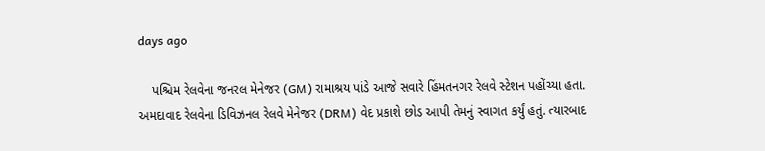days ago

    પશ્ચિમ રેલવેના જનરલ મેનેજર (GM) રામાશ્રય પાંડે આજે સવારે હિંમતનગર રેલવે સ્ટેશન પહોંચ્યા હતા. અમદાવાદ રેલવેના ડિવિઝનલ રેલવે મેનેજર (DRM) વેદ પ્રકાશે છોડ આપી તેમનું સ્વાગત કર્યું હતું. ત્યારબાદ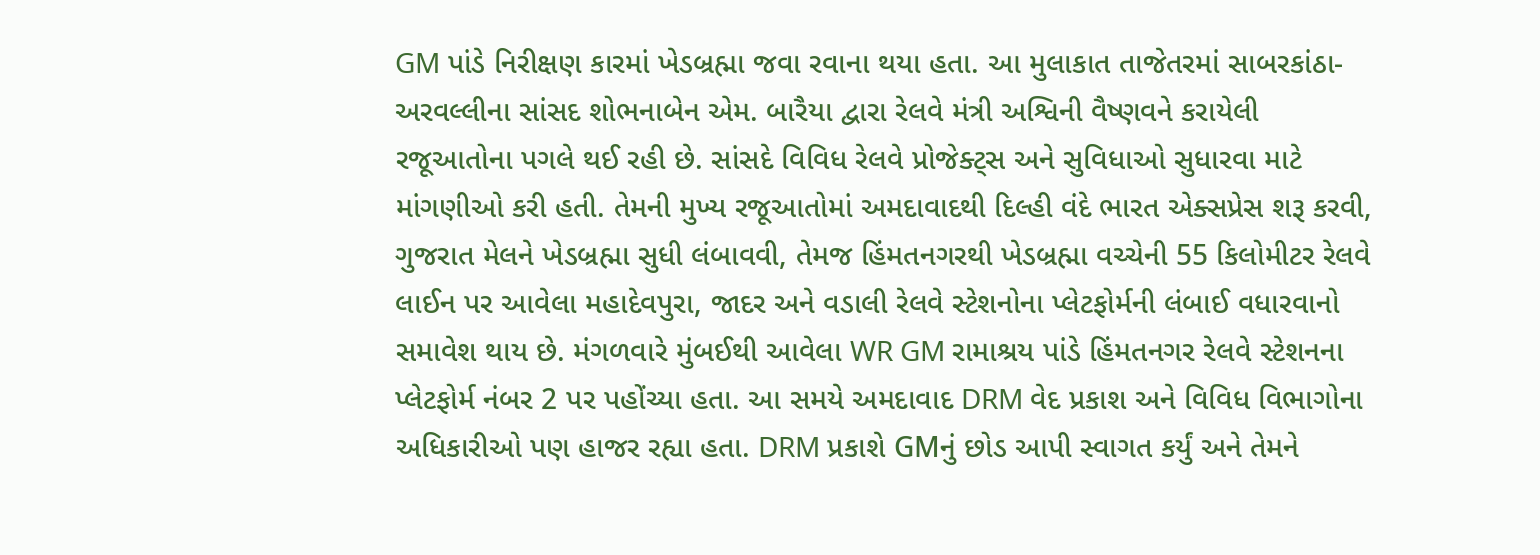GM પાંડે નિરીક્ષણ કારમાં ખેડબ્રહ્મા જવા રવાના થયા હતા. આ મુલાકાત તાજેતરમાં સાબરકાંઠા-અરવલ્લીના સાંસદ શોભનાબેન એમ. બારૈયા દ્વારા રેલવે મંત્રી અશ્વિની વૈષ્ણવને કરાયેલી રજૂઆતોના પગલે થઈ રહી છે. સાંસદે વિવિધ રેલવે પ્રોજેક્ટ્સ અને સુવિધાઓ સુધારવા માટે માંગણીઓ કરી હતી. તેમની મુખ્ય રજૂઆતોમાં અમદાવાદથી દિલ્હી વંદે ભારત એક્સપ્રેસ શરૂ કરવી, ગુજરાત મેલને ખેડબ્રહ્મા સુધી લંબાવવી, તેમજ હિંમતનગરથી ખેડબ્રહ્મા વચ્ચેની 55 કિલોમીટર રેલવે લાઈન પર આવેલા મહાદેવપુરા, જાદર અને વડાલી રેલવે સ્ટેશનોના પ્લેટફોર્મની લંબાઈ વધારવાનો સમાવેશ થાય છે. મંગળવારે મુંબઈથી આવેલા WR GM રામાશ્રય પાંડે હિંમતનગર રેલવે સ્ટેશનના પ્લેટફોર્મ નંબર 2 પર પહોંચ્યા હતા. આ સમયે અમદાવાદ DRM વેદ પ્રકાશ અને વિવિધ વિભાગોના અધિકારીઓ પણ હાજર રહ્યા હતા. DRM પ્રકાશે GMનું છોડ આપી સ્વાગત કર્યું અને તેમને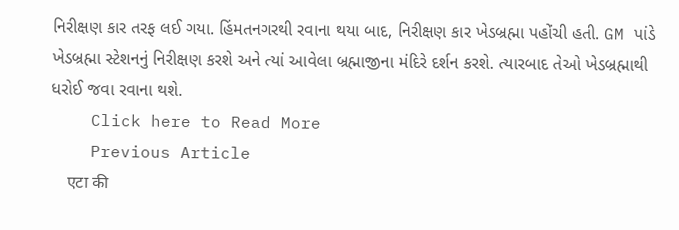નિરીક્ષણ કાર તરફ લઈ ગયા. હિંમતનગરથી રવાના થયા બાદ, નિરીક્ષણ કાર ખેડબ્રહ્મા પહોંચી હતી. GM પાંડે ખેડબ્રહ્મા સ્ટેશનનું નિરીક્ષણ કરશે અને ત્યાં આવેલા બ્રહ્માજીના મંદિરે દર્શન કરશે. ત્યારબાદ તેઓ ખેડબ્રહ્માથી ધરોઈ જવા રવાના થશે.
    Click here to Read More
    Previous Article
    एटा की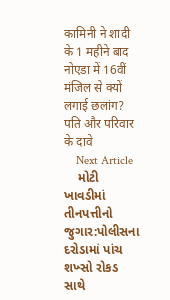कामिनी ने शादी के 1 महीने बाद नोएडा में 16वीं मंजिल से क्यों लगाई छलांग? पति और परिवार के दावे
    Next Article
    મોટી ખાવડીમાં તીનપત્તીનો જુગાર:પોલીસના દરોડામાં પાંચ શખ્સો રોકડ સાથે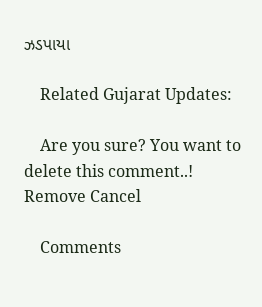ઝડપાયા

    Related Gujarat Updates:

    Are you sure? You want to delete this comment..! Remove Cancel

    Comments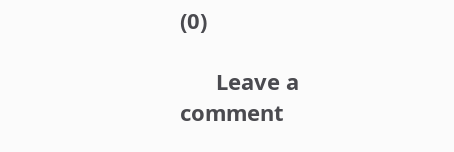(0)

      Leave a comment